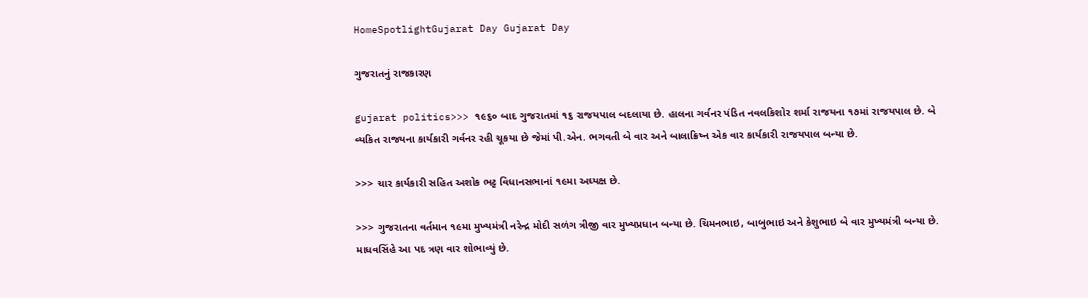HomeSpotlightGujarat Day Gujarat Day

ગુજરાતનું રાજકારણ

gujarat politics>>> ૧૯૬૦ બાદ ગુજરાતમાં ૧૬ રાજયપાલ બદલાયા છે. હાલના ગર્વનર પંડિત નવલકિશોર શર્મા રાજયના ૧૭માં રાજયપાલ છે. બે વ્યકિત રાજયના કાર્યકારી ગર્વનર રહી ચૂકયા છે જેમાં પી.એન. ભગવતી બે વાર અને બાલાક્રિષ્ન એક વાર કાર્યકારી રાજયપાલ બન્યા છે.

>>> ચાર કાર્યકારી સહિત અશોક ભટ્ટ વિધાનસભાનાં ૧૯મા અઘ્યક્ષ છે.

>>> ગુજરાતના વર્તમાન ૧૯મા મુખ્યમંત્રી નરેન્દ્ર મોદી સળંગ ત્રીજી વાર મુખ્યપ્રધાન બન્યા છે. ચિમનભાઇ, બાબુભાઇ અને કેશુભાઇ બે વાર મુખ્યમંત્રી બન્યા છે. માધવસિંહે આ પદ ત્રણ વાર શોભાવ્યું છે.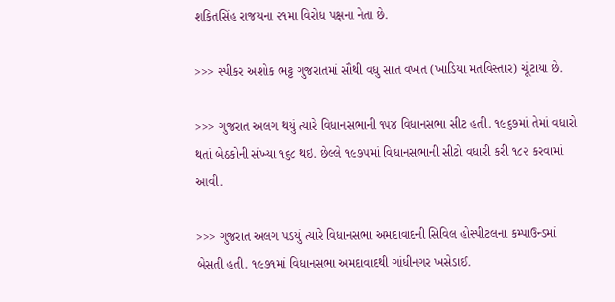શકિતસિંહ રાજયના ૨૧મા વિરોધ પક્ષના નેતા છે.

>>> સ્પીકર અશોક ભટ્ટ ગુજરાતમાં સૌથી વધુ સાત વખત (ખાડિયા મતવિસ્તાર) ચૂંટાયા છે.

>>> ગુજરાત અલગ થયું ત્યારે વિધાનસભાની ૧૫૪ વિધાનસભા સીટ હતી. ૧૯૬૭માં તેમાં વધારો થતાં બેઠકોની સંખ્યા ૧૬૮ થઇ. છેલ્લે ૧૯૭૫માં વિધાનસભાની સીટો વધારી કરી ૧૮૨ કરવામાં આવી.

>>> ગુજરાત અલગ પડયું ત્યારે વિધાનસભા અમદાવાદની સિવિલ હોસ્પીટલના કમ્પાઉન્ડમાં બેસતી હતી. ૧૯૭૧માં વિધાનસભા અમદાવાદથી ગાંધીનગર ખસેડાઈ.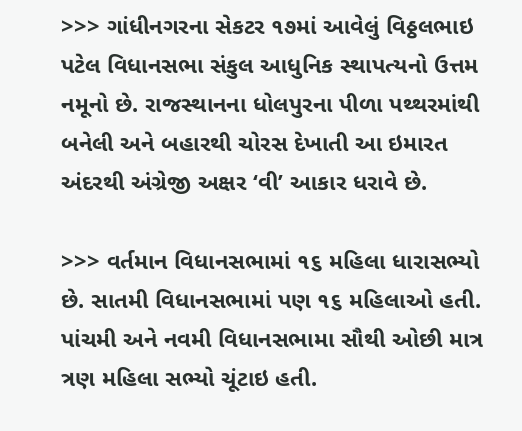>>> ગાંધીનગરના સેકટર ૧૭માં આવેલું વિઠ્ઠલભાઇ પટેલ વિધાનસભા સંકુલ આધુનિક સ્થાપત્યનો ઉત્તમ નમૂનો છે. રાજસ્થાનના ધોલપુરના પીળા પથ્થરમાંથી બનેલી અને બહારથી ચોરસ દેખાતી આ ઇમારત અંદરથી અંગ્રેજી અક્ષર ‘વી’ આકાર ધરાવે છે.

>>> વર્તમાન વિધાનસભામાં ૧૬ મહિલા ધારાસભ્યો છે. સાતમી વિધાનસભામાં પણ ૧૬ મહિલાઓ હતી. પાંચમી અને નવમી વિધાનસભામા સૌથી ઓછી માત્ર ત્રણ મહિલા સભ્યો ચૂંટાઇ હતી.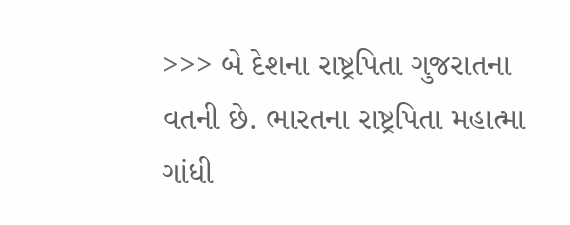>>> બે દેશના રાષ્ટ્રપિતા ગુજરાતના વતની છે. ભારતના રાષ્ટ્રપિતા મહાત્મા ગાંધી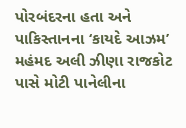પોરબંદરના હતા અને પાકિસ્તાનના ‘કાયદે આઝમ’ મહંમદ અલી ઝીણા રાજકોટ પાસે મોટી પાનેલીના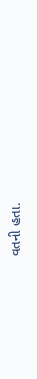વતની હતા.